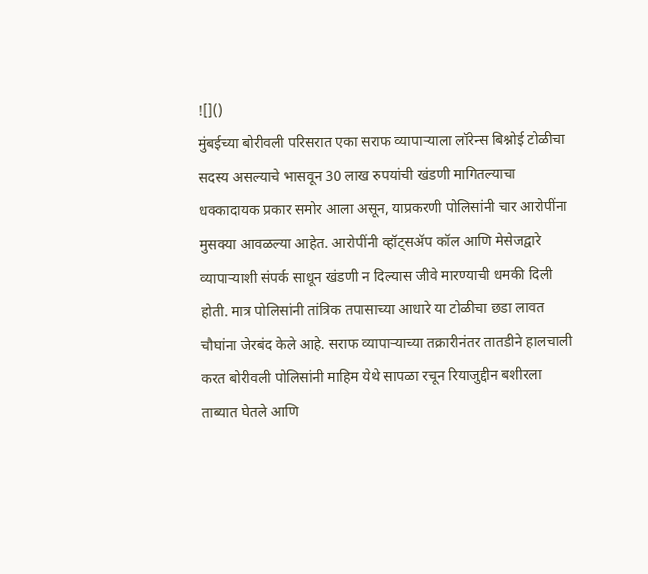![]()
मुंबईच्या बोरीवली परिसरात एका सराफ व्यापाऱ्याला लॉरेन्स बिश्नोई टोळीचा सदस्य असल्याचे भासवून 30 लाख रुपयांची खंडणी मागितल्याचा धक्कादायक प्रकार समोर आला असून, याप्रकरणी पोलिसांनी चार आरोपींना मुसक्या आवळल्या आहेत. आरोपींनी व्हॉट्सॲप कॉल आणि मेसेजद्वारे व्यापाऱ्याशी संपर्क साधून खंडणी न दिल्यास जीवे मारण्याची धमकी दिली होती. मात्र पोलिसांनी तांत्रिक तपासाच्या आधारे या टोळीचा छडा लावत चौघांना जेरबंद केले आहे. सराफ व्यापाऱ्याच्या तक्रारीनंतर तातडीने हालचाली करत बोरीवली पोलिसांनी माहिम येथे सापळा रचून रियाजुद्दीन बशीरला ताब्यात घेतले आणि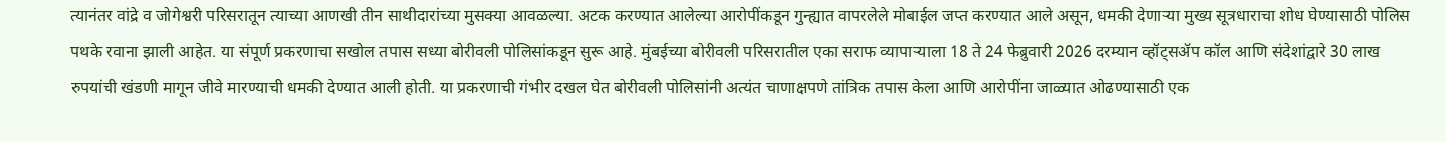त्यानंतर वांद्रे व जोगेश्वरी परिसरातून त्याच्या आणखी तीन साथीदारांच्या मुसक्या आवळल्या. अटक करण्यात आलेल्या आरोपींकडून गुन्ह्यात वापरलेले मोबाईल जप्त करण्यात आले असून, धमकी देणाऱ्या मुख्य सूत्रधाराचा शोध घेण्यासाठी पोलिस पथके रवाना झाली आहेत. या संपूर्ण प्रकरणाचा सखोल तपास सध्या बोरीवली पोलिसांकडून सुरू आहे. मुंबईच्या बोरीवली परिसरातील एका सराफ व्यापाऱ्याला 18 ते 24 फेब्रुवारी 2026 दरम्यान व्हॉट्सॲप कॉल आणि संदेशांद्वारे 30 लाख रुपयांची खंडणी मागून जीवे मारण्याची धमकी देण्यात आली होती. या प्रकरणाची गंभीर दखल घेत बोरीवली पोलिसांनी अत्यंत चाणाक्षपणे तांत्रिक तपास केला आणि आरोपींना जाळ्यात ओढण्यासाठी एक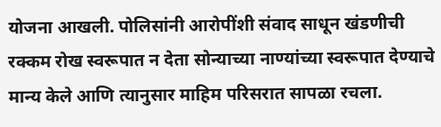योजना आखली. पोलिसांनी आरोपींशी संवाद साधून खंडणीची रक्कम रोख स्वरूपात न देता सोन्याच्या नाण्यांच्या स्वरूपात देण्याचे मान्य केले आणि त्यानुसार माहिम परिसरात सापळा रचला.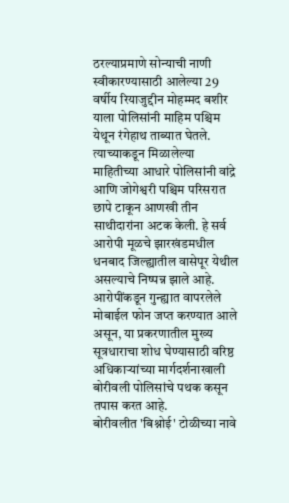ठरल्याप्रमाणे सोन्याची नाणी स्वीकारण्यासाठी आलेल्या 29 वर्षीय रियाजुद्दीन मोहम्मद बशीर याला पोलिसांनी माहिम पश्चिम येथून रंगेहाथ ताब्यात घेतले. त्याच्याकडून मिळालेल्या माहितीच्या आधारे पोलिसांनी वांद्रे आणि जोगेश्वरी पश्चिम परिसरात छापे टाकून आणखी तीन साथीदारांना अटक केली. हे सर्व आरोपी मूळचे झारखंडमधील धनबाद जिल्ह्यातील वासेपूर येथील असल्याचे निष्पन्न झाले आहे. आरोपींकडून गुन्ह्यात वापरलेले मोबाईल फोन जप्त करण्यात आले असून, या प्रकरणातील मुख्य सूत्रधाराचा शोध घेण्यासाठी वरिष्ठ अधिकाऱ्यांच्या मार्गदर्शनाखाली बोरीवली पोलिसांचे पथक कसून तपास करत आहे.
बोरीवलीत 'बिश्नोई' टोळीच्या नावे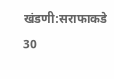खंडणी:सराफाकडे 30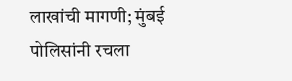लाखांची मागणी; मुंबई पोलिसांनी रचला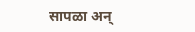सापळा अन्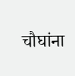चौघांना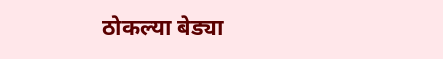ठोकल्या बेड्या